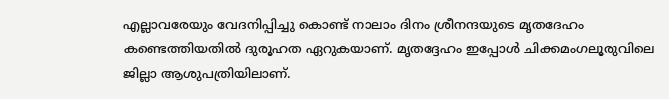എല്ലാവരേയും വേദനിപ്പിച്ചു കൊണ്ട് നാലാം ദിനം ശ്രീനന്ദയുടെ മൃതദേഹം കണ്ടെത്തിയതിൽ ദുരൂഹത ഏറുകയാണ്. മൃതദ്ദേഹം ഇപ്പോൾ ചിക്കമംഗലൂരുവിലെ ജില്ലാ ആശുപത്രിയിലാണ്.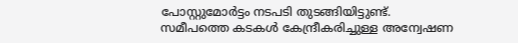പോസ്റ്റുമോർട്ടം നടപടി തുടങ്ങിയിട്ടുണ്ട്.
സമീപത്തെ കടകൾ കേന്ദ്രീകരിച്ചുള്ള അന്വേഷണ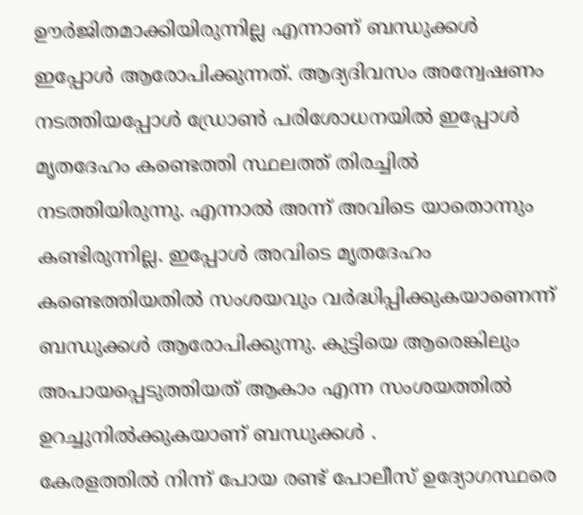ഊർജിതമാക്കിയിരുന്നില്ല എന്നാണ് ബന്ധുക്കൾ ഇപ്പോൾ ആരോപിക്കുന്നത്. ആദ്യദിവസം അന്വേഷണം നടത്തിയപ്പോൾ ഡ്രോൺ പരിശോധനയിൽ ഇപ്പോൾ മൃതദേഹം കണ്ടെത്തി സ്ഥലത്ത് തിരച്ചിൽ നടത്തിയിരുന്നു. എന്നാൽ അന്ന് അവിടെ യാതൊന്നും കണ്ടിരുന്നില്ല. ഇപ്പോൾ അവിടെ മൃതദേഹം കണ്ടെത്തിയതിൽ സംശയവും വർദ്ധിപ്പിക്കുകയാണെന്ന് ബന്ധുക്കൾ ആരോപിക്കുന്നു. കുട്ടിയെ ആരെങ്കിലും അപായപ്പെടുത്തിയത് ആകാം എന്ന സംശയത്തിൽ ഉറച്ചുനിൽക്കുകയാണ് ബന്ധുക്കൾ .
കേരളത്തിൽ നിന്ന് പോയ രണ്ട് പോലീസ് ഉദ്യോഗസ്ഥരെ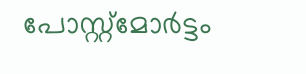പോസ്റ്റ്മോർട്ടം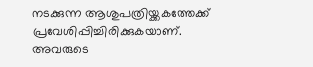നടക്കുന്ന ആശുപത്രിയ്ക്കകത്തേക്ക് പ്രവേശിപ്പിച്ചിരിക്കുകയാണ്. അവരുടെ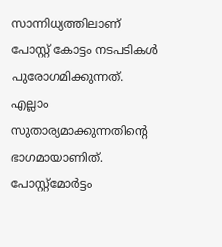സാന്നിധ്യത്തിലാണ് പോസ്റ്റ് കോട്ടം നടപടികൾ പുരോഗമിക്കുന്നത്. എല്ലാം സുതാര്യമാക്കുന്നതിൻ്റെ ഭാഗമായാണിത്. പോസ്റ്റ്മോർട്ടം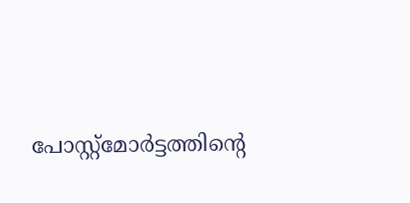പോസ്റ്റ്മോർട്ടത്തിന്റെ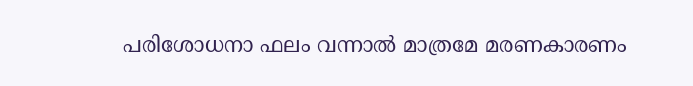പരിശോധനാ ഫലം വന്നാൽ മാത്രമേ മരണകാരണം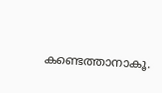കണ്ടെത്താനാകൂ.